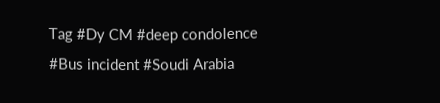Tag #Dy CM #deep condolence #Bus incident #Soudi Arabia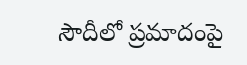సౌదీలో ప్రమాదంపై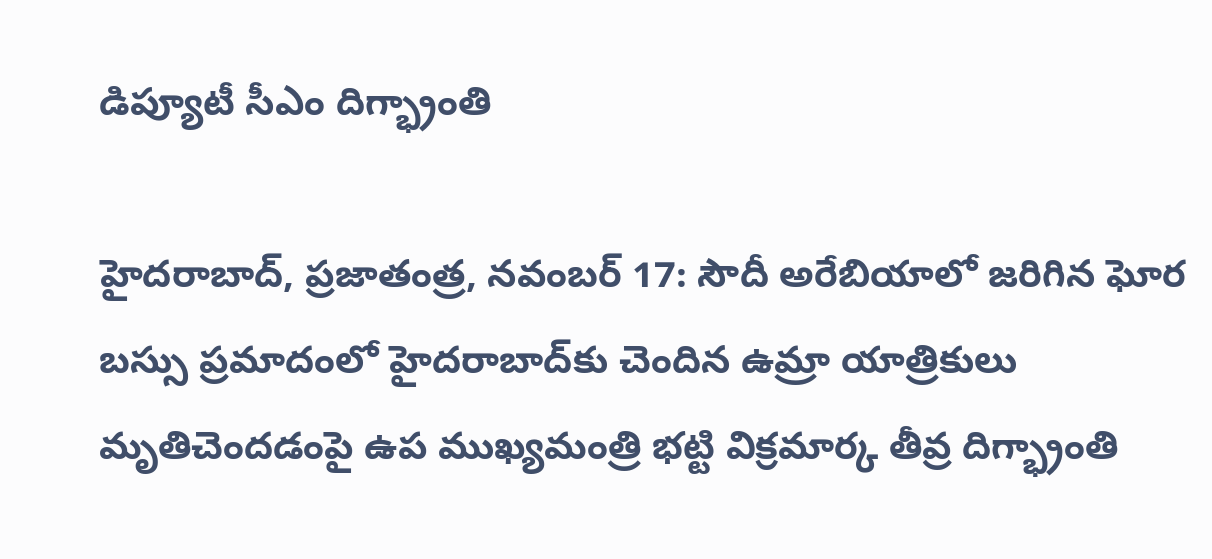డిప్యూటీ సీఎం దిగ్భ్రాంతి

హైదరాబాద్‌, ప్రజాతంత్ర, నవంబర్‌ 17: సౌదీ అరేబియాలో జరిగిన ఘోర బస్సు ప్రమాదంలో హైదరాబాద్‌కు చెందిన ఉమ్రా యాత్రికులు మృతిచెందడంపై ఉప ముఖ్యమంత్రి భట్టి విక్రమార్క తీవ్ర దిగ్భ్రాంతి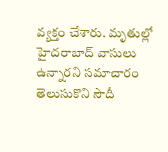వ్యక్తం చేశారు. మృతుల్లో హైదరాబాద్‌ వాసులు ఉన్నారని సమాచారం తెలుసుకొని సౌదీ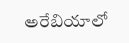అరేబియాలో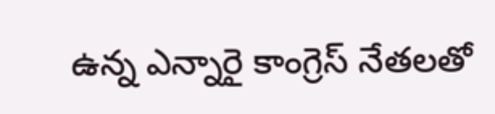ఉన్న ఎన్నారై కాంగ్రెస్‌ నేతలతో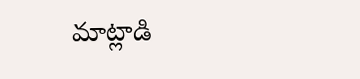మాట్లాడి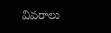వివరాలు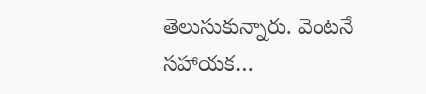తెలుసుకున్నారు. వెంటనే సహాయక…